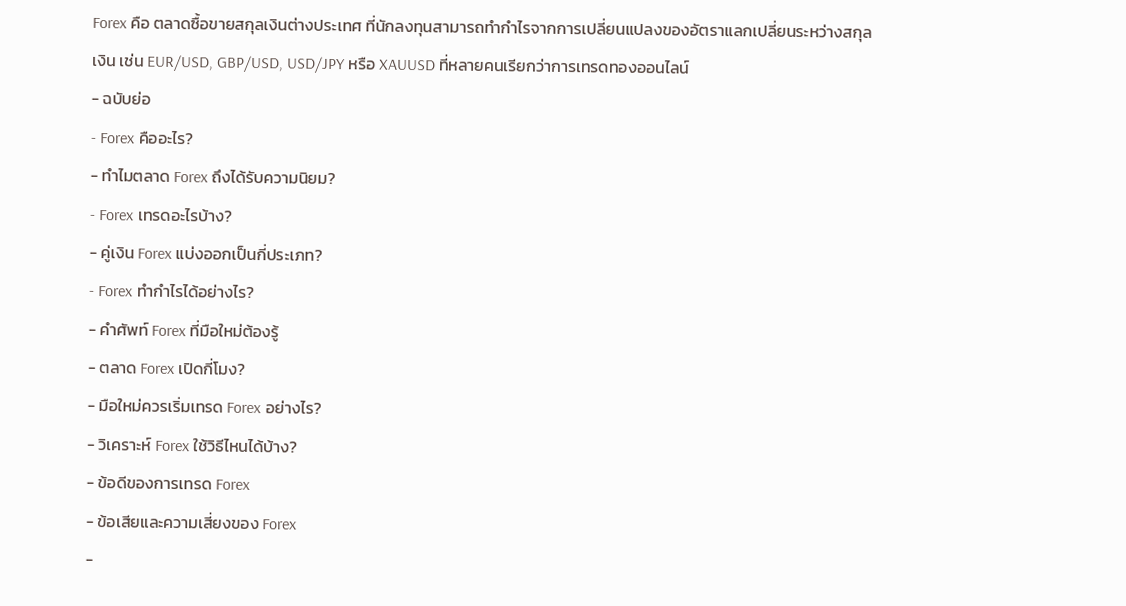Forex คือ ตลาดซื้อขายสกุลเงินต่างประเทศ ที่นักลงทุนสามารถทำกำไรจากการเปลี่ยนแปลงของอัตราแลกเปลี่ยนระหว่างสกุลเงิน เช่น EUR/USD, GBP/USD, USD/JPY หรือ XAUUSD ที่หลายคนเรียกว่าการเทรดทองออนไลน์
- ฉบับย่อ
- Forex คืออะไร?
- ทำไมตลาด Forex ถึงได้รับความนิยม?
- Forex เทรดอะไรบ้าง?
- คู่เงิน Forex แบ่งออกเป็นกี่ประเภท?
- Forex ทำกำไรได้อย่างไร?
- คำศัพท์ Forex ที่มือใหม่ต้องรู้
- ตลาด Forex เปิดกี่โมง?
- มือใหม่ควรเริ่มเทรด Forex อย่างไร?
- วิเคราะห์ Forex ใช้วิธีไหนได้บ้าง?
- ข้อดีของการเทรด Forex
- ข้อเสียและความเสี่ยงของ Forex
-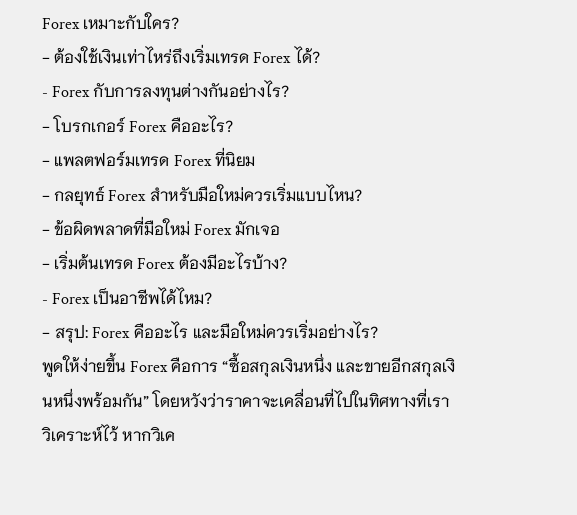Forex เหมาะกับใคร?
- ต้องใช้เงินเท่าไหร่ถึงเริ่มเทรด Forex ได้?
- Forex กับการลงทุนต่างกันอย่างไร?
- โบรกเกอร์ Forex คืออะไร?
- แพลตฟอร์มเทรด Forex ที่นิยม
- กลยุทธ์ Forex สำหรับมือใหม่ควรเริ่มแบบไหน?
- ข้อผิดพลาดที่มือใหม่ Forex มักเจอ
- เริ่มต้นเทรด Forex ต้องมีอะไรบ้าง?
- Forex เป็นอาชีพได้ไหม?
- สรุป: Forex คืออะไร และมือใหม่ควรเริ่มอย่างไร?
พูดให้ง่ายขึ้น Forex คือการ “ซื้อสกุลเงินหนึ่ง และขายอีกสกุลเงินหนึ่งพร้อมกัน” โดยหวังว่าราคาจะเคลื่อนที่ไปในทิศทางที่เราวิเคราะห์ไว้ หากวิเค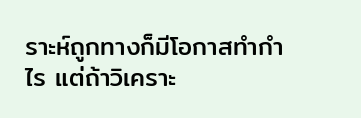ราะห์ถูกทางก็มีโอกาสทำกำไร แต่ถ้าวิเคราะ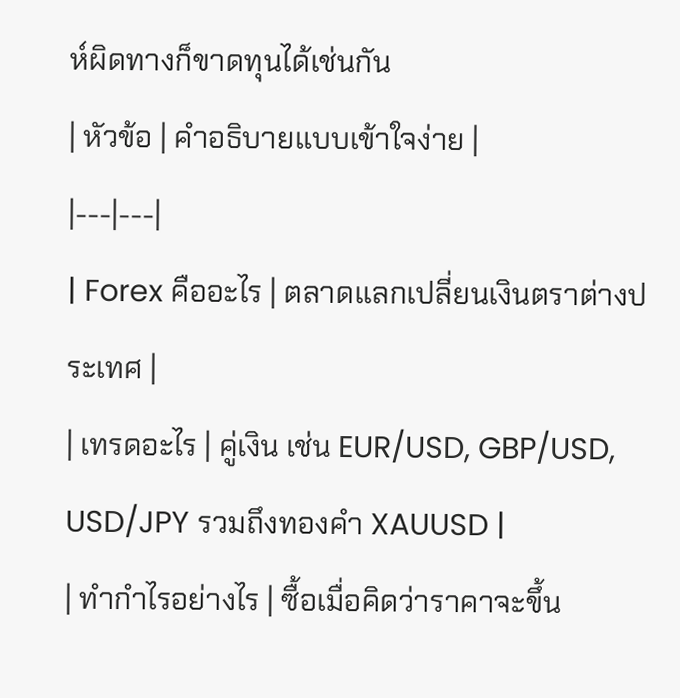ห์ผิดทางก็ขาดทุนได้เช่นกัน
| หัวข้อ | คำอธิบายแบบเข้าใจง่าย |
|---|---|
| Forex คืออะไร | ตลาดแลกเปลี่ยนเงินตราต่างประเทศ |
| เทรดอะไร | คู่เงิน เช่น EUR/USD, GBP/USD, USD/JPY รวมถึงทองคำ XAUUSD |
| ทำกำไรอย่างไร | ซื้อเมื่อคิดว่าราคาจะขึ้น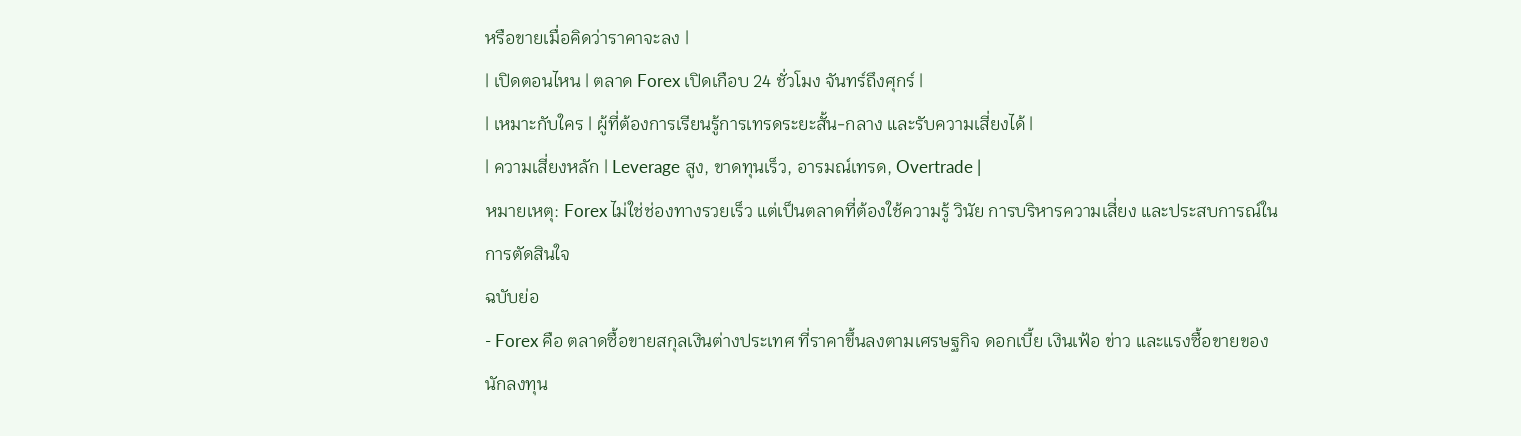หรือขายเมื่อคิดว่าราคาจะลง |
| เปิดตอนไหน | ตลาด Forex เปิดเกือบ 24 ชั่วโมง จันทร์ถึงศุกร์ |
| เหมาะกับใคร | ผู้ที่ต้องการเรียนรู้การเทรดระยะสั้น-กลาง และรับความเสี่ยงได้ |
| ความเสี่ยงหลัก | Leverage สูง, ขาดทุนเร็ว, อารมณ์เทรด, Overtrade |
หมายเหตุ: Forex ไม่ใช่ช่องทางรวยเร็ว แต่เป็นตลาดที่ต้องใช้ความรู้ วินัย การบริหารความเสี่ยง และประสบการณ์ในการตัดสินใจ
ฉบับย่อ
- Forex คือ ตลาดซื้อขายสกุลเงินต่างประเทศ ที่ราคาขึ้นลงตามเศรษฐกิจ ดอกเบี้ย เงินเฟ้อ ข่าว และแรงซื้อขายของนักลงทุน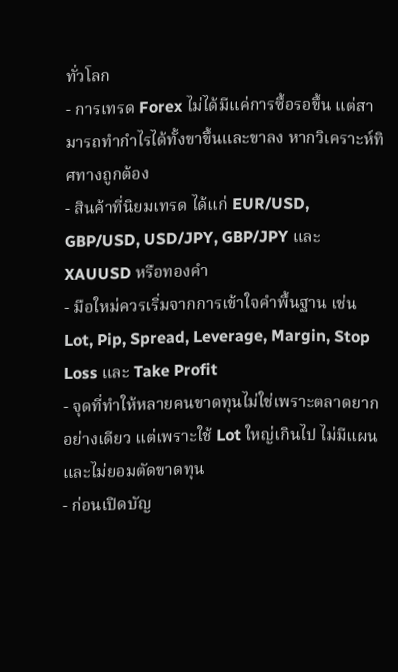ทั่วโลก
- การเทรด Forex ไม่ได้มีแค่การซื้อรอขึ้น แต่สามารถทำกำไรได้ทั้งขาขึ้นและขาลง หากวิเคราะห์ทิศทางถูกต้อง
- สินค้าที่นิยมเทรด ได้แก่ EUR/USD, GBP/USD, USD/JPY, GBP/JPY และ XAUUSD หรือทองคำ
- มือใหม่ควรเริ่มจากการเข้าใจคำพื้นฐาน เช่น Lot, Pip, Spread, Leverage, Margin, Stop Loss และ Take Profit
- จุดที่ทำให้หลายคนขาดทุนไม่ใช่เพราะตลาดยากอย่างเดียว แต่เพราะใช้ Lot ใหญ่เกินไป ไม่มีแผน และไม่ยอมตัดขาดทุน
- ก่อนเปิดบัญ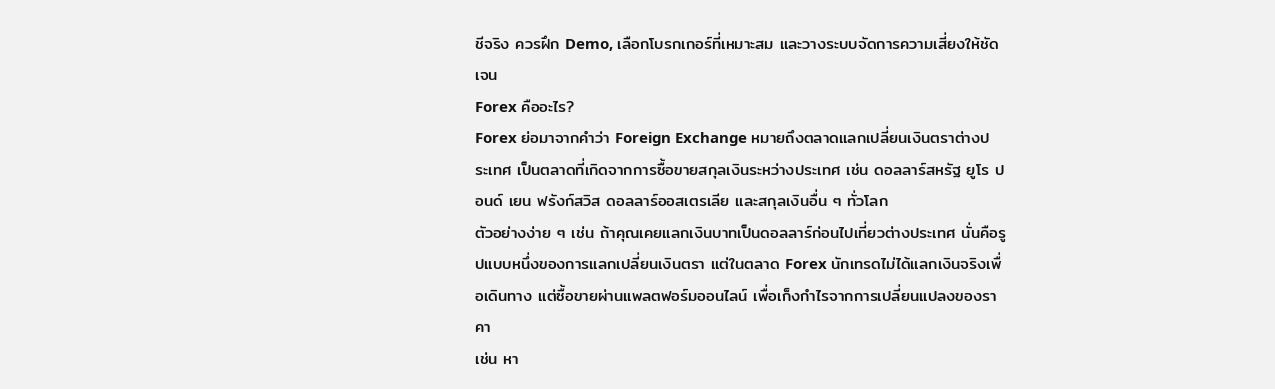ชีจริง ควรฝึก Demo, เลือกโบรกเกอร์ที่เหมาะสม และวางระบบจัดการความเสี่ยงให้ชัดเจน
Forex คืออะไร?
Forex ย่อมาจากคำว่า Foreign Exchange หมายถึงตลาดแลกเปลี่ยนเงินตราต่างประเทศ เป็นตลาดที่เกิดจากการซื้อขายสกุลเงินระหว่างประเทศ เช่น ดอลลาร์สหรัฐ ยูโร ปอนด์ เยน ฟรังก์สวิส ดอลลาร์ออสเตรเลีย และสกุลเงินอื่น ๆ ทั่วโลก
ตัวอย่างง่าย ๆ เช่น ถ้าคุณเคยแลกเงินบาทเป็นดอลลาร์ก่อนไปเที่ยวต่างประเทศ นั่นคือรูปแบบหนึ่งของการแลกเปลี่ยนเงินตรา แต่ในตลาด Forex นักเทรดไม่ได้แลกเงินจริงเพื่อเดินทาง แต่ซื้อขายผ่านแพลตฟอร์มออนไลน์ เพื่อเก็งกำไรจากการเปลี่ยนแปลงของราคา
เช่น หา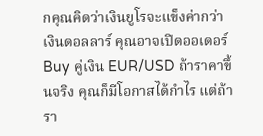กคุณคิดว่าเงินยูโรจะแข็งค่ากว่าเงินดอลลาร์ คุณอาจเปิดออเดอร์ Buy คู่เงิน EUR/USD ถ้าราคาขึ้นจริง คุณก็มีโอกาสได้กำไร แต่ถ้ารา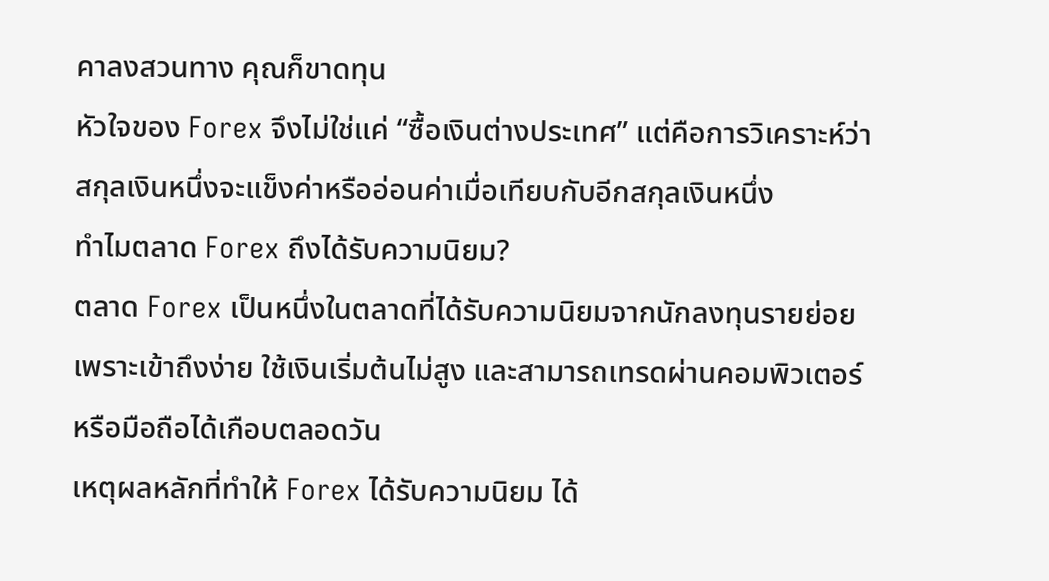คาลงสวนทาง คุณก็ขาดทุน
หัวใจของ Forex จึงไม่ใช่แค่ “ซื้อเงินต่างประเทศ” แต่คือการวิเคราะห์ว่า สกุลเงินหนึ่งจะแข็งค่าหรืออ่อนค่าเมื่อเทียบกับอีกสกุลเงินหนึ่ง
ทำไมตลาด Forex ถึงได้รับความนิยม?
ตลาด Forex เป็นหนึ่งในตลาดที่ได้รับความนิยมจากนักลงทุนรายย่อย เพราะเข้าถึงง่าย ใช้เงินเริ่มต้นไม่สูง และสามารถเทรดผ่านคอมพิวเตอร์หรือมือถือได้เกือบตลอดวัน
เหตุผลหลักที่ทำให้ Forex ได้รับความนิยม ได้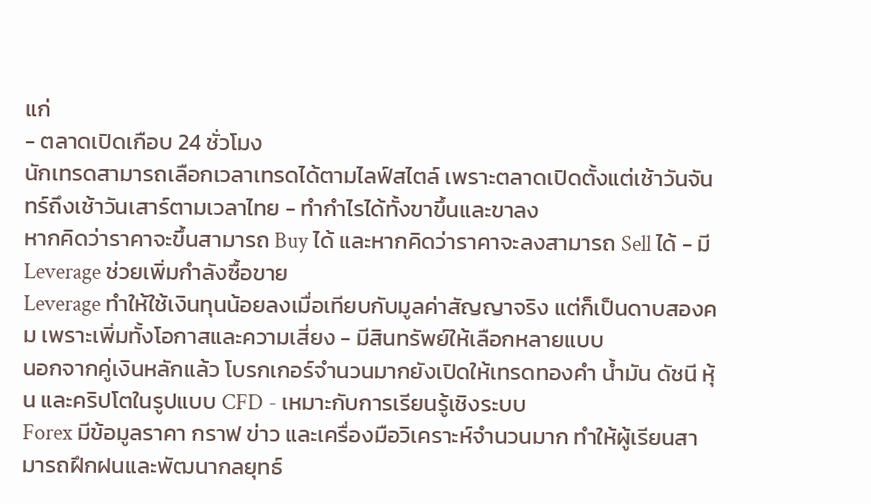แก่
- ตลาดเปิดเกือบ 24 ชั่วโมง
นักเทรดสามารถเลือกเวลาเทรดได้ตามไลฟ์สไตล์ เพราะตลาดเปิดตั้งแต่เช้าวันจันทร์ถึงเช้าวันเสาร์ตามเวลาไทย - ทำกำไรได้ทั้งขาขึ้นและขาลง
หากคิดว่าราคาจะขึ้นสามารถ Buy ได้ และหากคิดว่าราคาจะลงสามารถ Sell ได้ - มี Leverage ช่วยเพิ่มกำลังซื้อขาย
Leverage ทำให้ใช้เงินทุนน้อยลงเมื่อเทียบกับมูลค่าสัญญาจริง แต่ก็เป็นดาบสองคม เพราะเพิ่มทั้งโอกาสและความเสี่ยง - มีสินทรัพย์ให้เลือกหลายแบบ
นอกจากคู่เงินหลักแล้ว โบรกเกอร์จำนวนมากยังเปิดให้เทรดทองคำ น้ำมัน ดัชนี หุ้น และคริปโตในรูปแบบ CFD - เหมาะกับการเรียนรู้เชิงระบบ
Forex มีข้อมูลราคา กราฟ ข่าว และเครื่องมือวิเคราะห์จำนวนมาก ทำให้ผู้เรียนสามารถฝึกฝนและพัฒนากลยุทธ์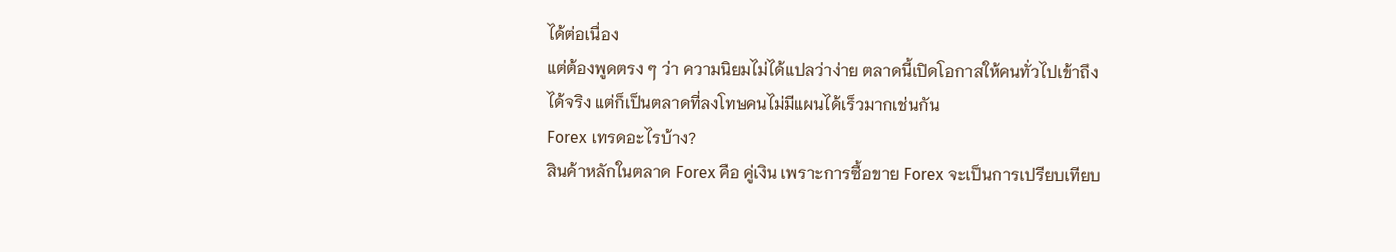ได้ต่อเนื่อง
แต่ต้องพูดตรง ๆ ว่า ความนิยมไม่ได้แปลว่าง่าย ตลาดนี้เปิดโอกาสให้คนทั่วไปเข้าถึงได้จริง แต่ก็เป็นตลาดที่ลงโทษคนไม่มีแผนได้เร็วมากเช่นกัน
Forex เทรดอะไรบ้าง?
สินค้าหลักในตลาด Forex คือ คู่เงิน เพราะการซื้อขาย Forex จะเป็นการเปรียบเทียบ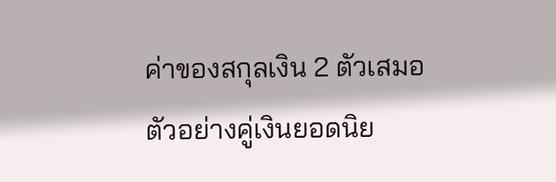ค่าของสกุลเงิน 2 ตัวเสมอ
ตัวอย่างคู่เงินยอดนิย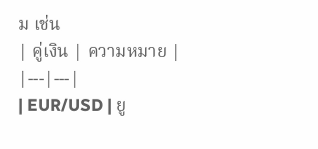ม เช่น
| คู่เงิน | ความหมาย |
|---|---|
| EUR/USD | ยู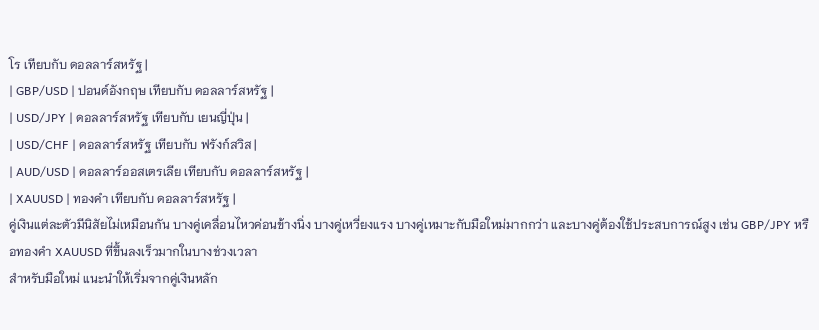โร เทียบกับ ดอลลาร์สหรัฐ |
| GBP/USD | ปอนด์อังกฤษ เทียบกับ ดอลลาร์สหรัฐ |
| USD/JPY | ดอลลาร์สหรัฐ เทียบกับ เยนญี่ปุ่น |
| USD/CHF | ดอลลาร์สหรัฐ เทียบกับ ฟรังก์สวิส |
| AUD/USD | ดอลลาร์ออสเตรเลีย เทียบกับ ดอลลาร์สหรัฐ |
| XAUUSD | ทองคำ เทียบกับ ดอลลาร์สหรัฐ |
คู่เงินแต่ละตัวมีนิสัยไม่เหมือนกัน บางคู่เคลื่อนไหวค่อนข้างนิ่ง บางคู่เหวี่ยงแรง บางคู่เหมาะกับมือใหม่มากกว่า และบางคู่ต้องใช้ประสบการณ์สูง เช่น GBP/JPY หรือทองคำ XAUUSD ที่ขึ้นลงเร็วมากในบางช่วงเวลา
สำหรับมือใหม่ แนะนำให้เริ่มจากคู่เงินหลัก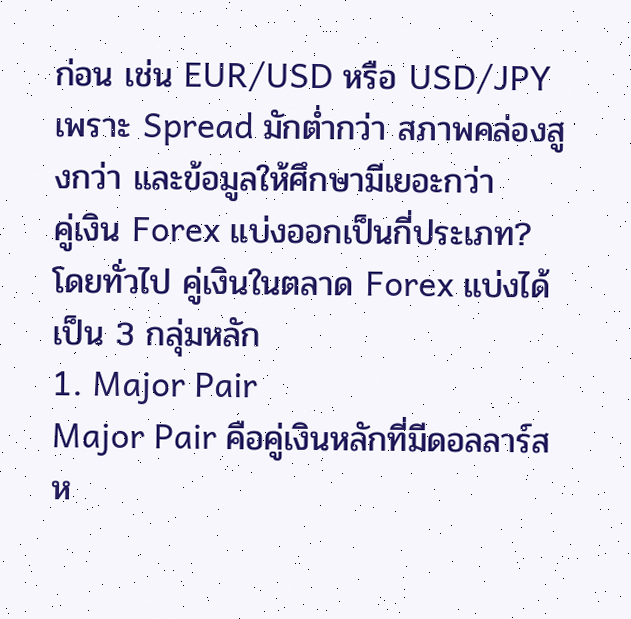ก่อน เช่น EUR/USD หรือ USD/JPY เพราะ Spread มักต่ำกว่า สภาพคล่องสูงกว่า และข้อมูลให้ศึกษามีเยอะกว่า
คู่เงิน Forex แบ่งออกเป็นกี่ประเภท?
โดยทั่วไป คู่เงินในตลาด Forex แบ่งได้เป็น 3 กลุ่มหลัก
1. Major Pair
Major Pair คือคู่เงินหลักที่มีดอลลาร์สห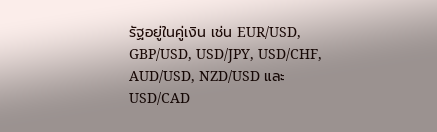รัฐอยู่ในคู่เงิน เช่น EUR/USD, GBP/USD, USD/JPY, USD/CHF, AUD/USD, NZD/USD และ USD/CAD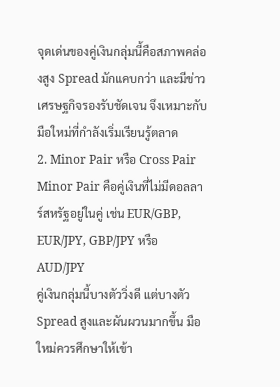จุดเด่นของคู่เงินกลุ่มนี้คือสภาพคล่องสูง Spread มักแคบกว่า และมีข่าวเศรษฐกิจรองรับชัดเจน จึงเหมาะกับมือใหม่ที่กำลังเริ่มเรียนรู้ตลาด
2. Minor Pair หรือ Cross Pair
Minor Pair คือคู่เงินที่ไม่มีดอลลาร์สหรัฐอยู่ในคู่ เช่น EUR/GBP, EUR/JPY, GBP/JPY หรือ AUD/JPY
คู่เงินกลุ่มนี้บางตัววิ่งดี แต่บางตัว Spread สูงและผันผวนมากขึ้น มือใหม่ควรศึกษาให้เข้า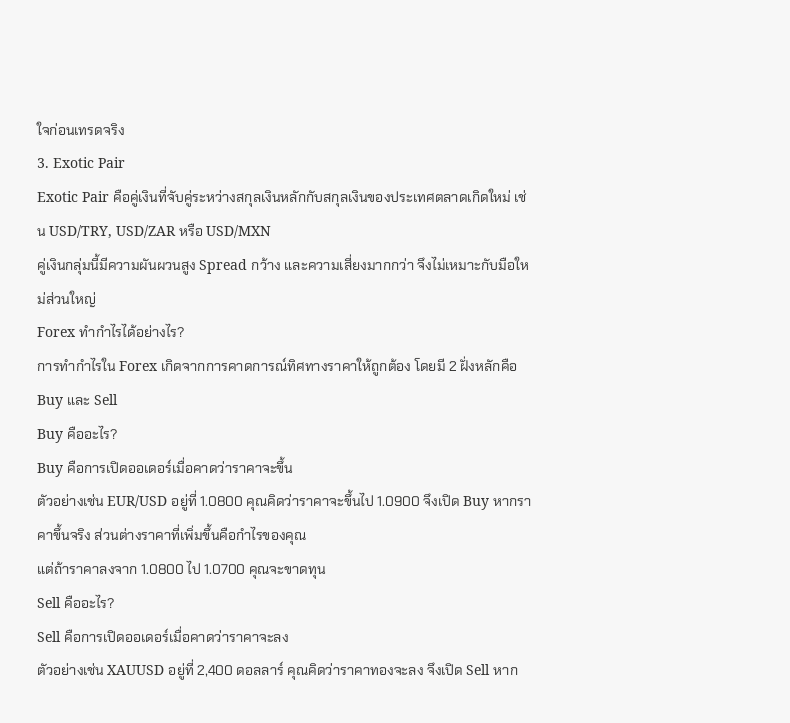ใจก่อนเทรดจริง
3. Exotic Pair
Exotic Pair คือคู่เงินที่จับคู่ระหว่างสกุลเงินหลักกับสกุลเงินของประเทศตลาดเกิดใหม่ เช่น USD/TRY, USD/ZAR หรือ USD/MXN
คู่เงินกลุ่มนี้มีความผันผวนสูง Spread กว้าง และความเสี่ยงมากกว่า จึงไม่เหมาะกับมือใหม่ส่วนใหญ่
Forex ทำกำไรได้อย่างไร?
การทำกำไรใน Forex เกิดจากการคาดการณ์ทิศทางราคาให้ถูกต้อง โดยมี 2 ฝั่งหลักคือ Buy และ Sell
Buy คืออะไร?
Buy คือการเปิดออเดอร์เมื่อคาดว่าราคาจะขึ้น
ตัวอย่างเช่น EUR/USD อยู่ที่ 1.0800 คุณคิดว่าราคาจะขึ้นไป 1.0900 จึงเปิด Buy หากราคาขึ้นจริง ส่วนต่างราคาที่เพิ่มขึ้นคือกำไรของคุณ
แต่ถ้าราคาลงจาก 1.0800 ไป 1.0700 คุณจะขาดทุน
Sell คืออะไร?
Sell คือการเปิดออเดอร์เมื่อคาดว่าราคาจะลง
ตัวอย่างเช่น XAUUSD อยู่ที่ 2,400 ดอลลาร์ คุณคิดว่าราคาทองจะลง จึงเปิด Sell หาก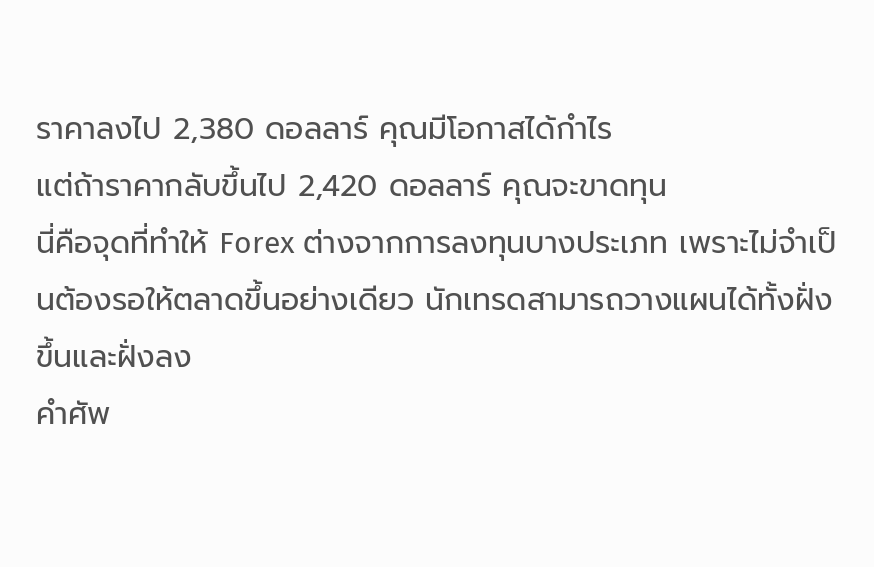ราคาลงไป 2,380 ดอลลาร์ คุณมีโอกาสได้กำไร
แต่ถ้าราคากลับขึ้นไป 2,420 ดอลลาร์ คุณจะขาดทุน
นี่คือจุดที่ทำให้ Forex ต่างจากการลงทุนบางประเภท เพราะไม่จำเป็นต้องรอให้ตลาดขึ้นอย่างเดียว นักเทรดสามารถวางแผนได้ทั้งฝั่งขึ้นและฝั่งลง
คำศัพ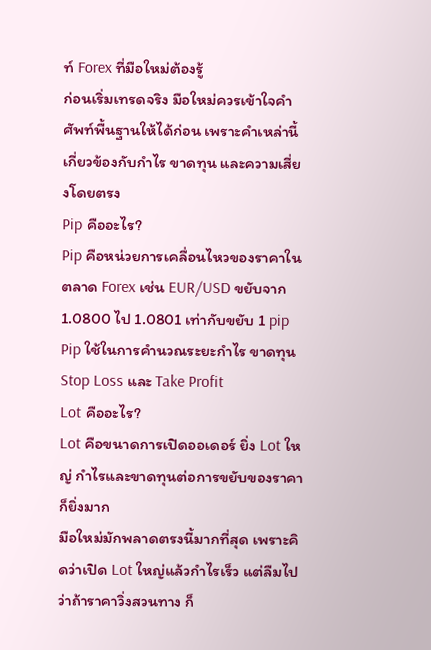ท์ Forex ที่มือใหม่ต้องรู้
ก่อนเริ่มเทรดจริง มือใหม่ควรเข้าใจคำศัพท์พื้นฐานให้ได้ก่อน เพราะคำเหล่านี้เกี่ยวข้องกับกำไร ขาดทุน และความเสี่ยงโดยตรง
Pip คืออะไร?
Pip คือหน่วยการเคลื่อนไหวของราคาในตลาด Forex เช่น EUR/USD ขยับจาก 1.0800 ไป 1.0801 เท่ากับขยับ 1 pip
Pip ใช้ในการคำนวณระยะกำไร ขาดทุน Stop Loss และ Take Profit
Lot คืออะไร?
Lot คือขนาดการเปิดออเดอร์ ยิ่ง Lot ใหญ่ กำไรและขาดทุนต่อการขยับของราคาก็ยิ่งมาก
มือใหม่มักพลาดตรงนี้มากที่สุด เพราะคิดว่าเปิด Lot ใหญ่แล้วกำไรเร็ว แต่ลืมไปว่าถ้าราคาวิ่งสวนทาง ก็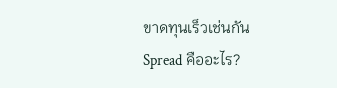ขาดทุนเร็วเช่นกัน
Spread คืออะไร?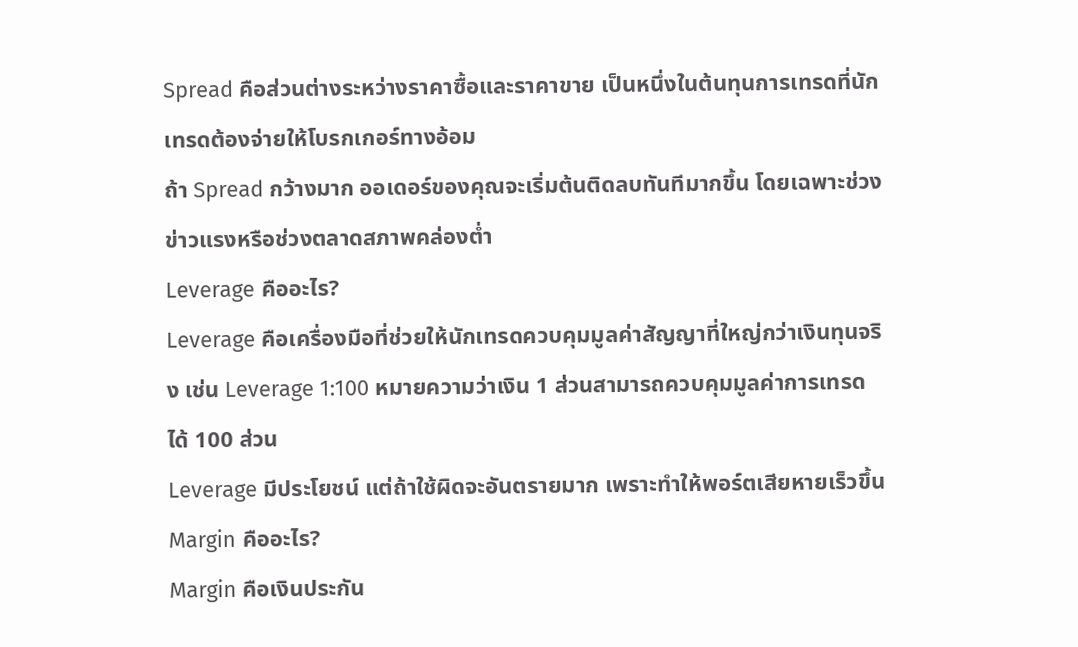Spread คือส่วนต่างระหว่างราคาซื้อและราคาขาย เป็นหนึ่งในต้นทุนการเทรดที่นักเทรดต้องจ่ายให้โบรกเกอร์ทางอ้อม
ถ้า Spread กว้างมาก ออเดอร์ของคุณจะเริ่มต้นติดลบทันทีมากขึ้น โดยเฉพาะช่วงข่าวแรงหรือช่วงตลาดสภาพคล่องต่ำ
Leverage คืออะไร?
Leverage คือเครื่องมือที่ช่วยให้นักเทรดควบคุมมูลค่าสัญญาที่ใหญ่กว่าเงินทุนจริง เช่น Leverage 1:100 หมายความว่าเงิน 1 ส่วนสามารถควบคุมมูลค่าการเทรดได้ 100 ส่วน
Leverage มีประโยชน์ แต่ถ้าใช้ผิดจะอันตรายมาก เพราะทำให้พอร์ตเสียหายเร็วขึ้น
Margin คืออะไร?
Margin คือเงินประกัน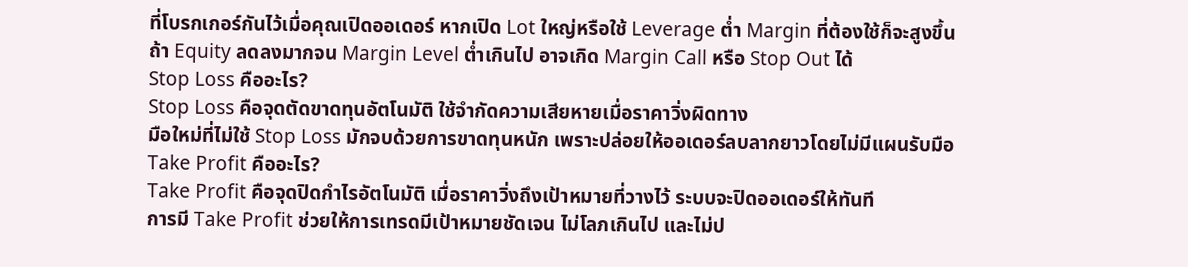ที่โบรกเกอร์กันไว้เมื่อคุณเปิดออเดอร์ หากเปิด Lot ใหญ่หรือใช้ Leverage ต่ำ Margin ที่ต้องใช้ก็จะสูงขึ้น
ถ้า Equity ลดลงมากจน Margin Level ต่ำเกินไป อาจเกิด Margin Call หรือ Stop Out ได้
Stop Loss คืออะไร?
Stop Loss คือจุดตัดขาดทุนอัตโนมัติ ใช้จำกัดความเสียหายเมื่อราคาวิ่งผิดทาง
มือใหม่ที่ไม่ใช้ Stop Loss มักจบด้วยการขาดทุนหนัก เพราะปล่อยให้ออเดอร์ลบลากยาวโดยไม่มีแผนรับมือ
Take Profit คืออะไร?
Take Profit คือจุดปิดกำไรอัตโนมัติ เมื่อราคาวิ่งถึงเป้าหมายที่วางไว้ ระบบจะปิดออเดอร์ให้ทันที
การมี Take Profit ช่วยให้การเทรดมีเป้าหมายชัดเจน ไม่โลภเกินไป และไม่ป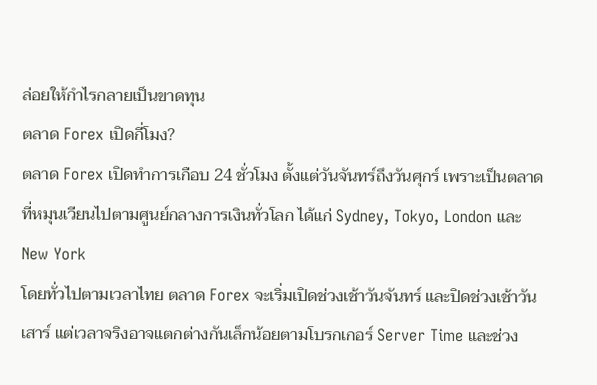ล่อยให้กำไรกลายเป็นขาดทุน
ตลาด Forex เปิดกี่โมง?
ตลาด Forex เปิดทำการเกือบ 24 ชั่วโมง ตั้งแต่วันจันทร์ถึงวันศุกร์ เพราะเป็นตลาดที่หมุนเวียนไปตามศูนย์กลางการเงินทั่วโลก ได้แก่ Sydney, Tokyo, London และ New York
โดยทั่วไปตามเวลาไทย ตลาด Forex จะเริ่มเปิดช่วงเช้าวันจันทร์ และปิดช่วงเช้าวันเสาร์ แต่เวลาจริงอาจแตกต่างกันเล็กน้อยตามโบรกเกอร์ Server Time และช่วง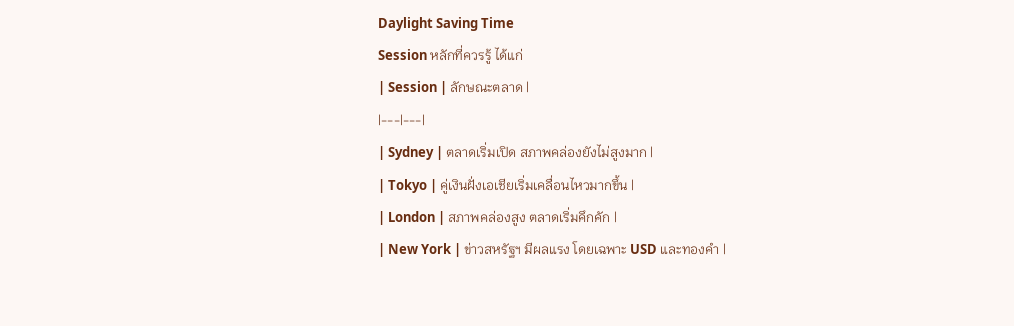Daylight Saving Time
Session หลักที่ควรรู้ ได้แก่
| Session | ลักษณะตลาด |
|---|---|
| Sydney | ตลาดเริ่มเปิด สภาพคล่องยังไม่สูงมาก |
| Tokyo | คู่เงินฝั่งเอเชียเริ่มเคลื่อนไหวมากขึ้น |
| London | สภาพคล่องสูง ตลาดเริ่มคึกคัก |
| New York | ข่าวสหรัฐฯ มีผลแรง โดยเฉพาะ USD และทองคำ |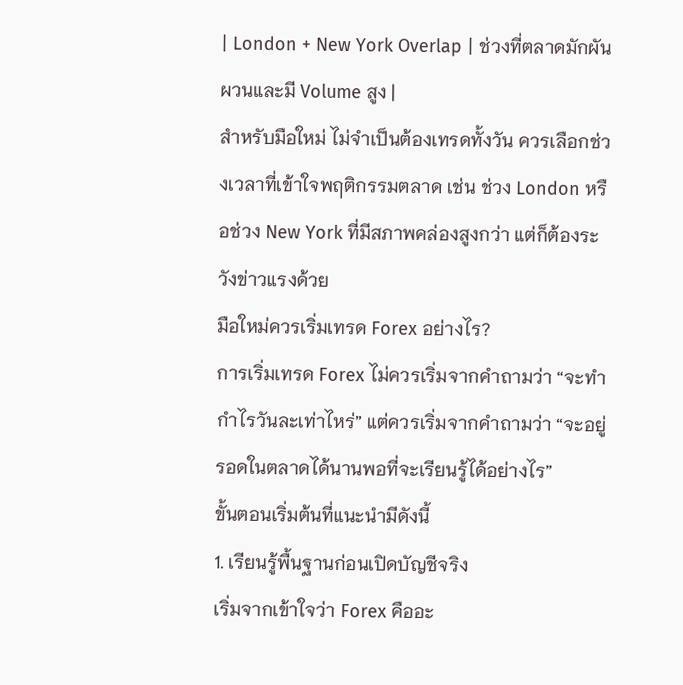| London + New York Overlap | ช่วงที่ตลาดมักผันผวนและมี Volume สูง |
สำหรับมือใหม่ ไม่จำเป็นต้องเทรดทั้งวัน ควรเลือกช่วงเวลาที่เข้าใจพฤติกรรมตลาด เช่น ช่วง London หรือช่วง New York ที่มีสภาพคล่องสูงกว่า แต่ก็ต้องระวังข่าวแรงด้วย
มือใหม่ควรเริ่มเทรด Forex อย่างไร?
การเริ่มเทรด Forex ไม่ควรเริ่มจากคำถามว่า “จะทำกำไรวันละเท่าไหร่” แต่ควรเริ่มจากคำถามว่า “จะอยู่รอดในตลาดได้นานพอที่จะเรียนรู้ได้อย่างไร”
ขั้นตอนเริ่มต้นที่แนะนำมีดังนี้
1. เรียนรู้พื้นฐานก่อนเปิดบัญชีจริง
เริ่มจากเข้าใจว่า Forex คืออะ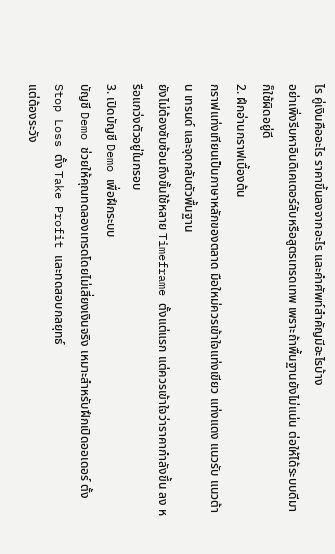ไร คู่เงินคืออะไร ราคาขึ้นลงจากอะไร และคำศัพท์สำคัญมีอะไรบ้าง
อย่าเพิ่งรีบหาอินดิเคเตอร์ลับหรือสูตรเทรดเทพ เพราะถ้าพื้นฐานยังไม่แน่น ต่อให้ได้ระบบดีมาก็ใช้ผิดอยู่ดี
2. ฝึกอ่านกราฟเบื้องต้น
กราฟแท่งเทียนเป็นภาษาหลักของตลาด มือใหม่ควรเข้าใจแท่งเขียว แท่งแดง แนวรับ แนวต้าน เทรนด์ และจุดกลับตัวพื้นฐาน
ยังไม่ต้องซับซ้อนถึงขั้นใช้หลาย Timeframe ตั้งแต่แรก แต่ควรเข้าใจว่าราคากำลังขึ้น ลง หรือแกว่งตัวอยู่ในกรอบ
3. เปิดบัญชี Demo เพื่อฝึกระบบ
บัญชี Demo ช่วยให้คุณทดลองเทรดโดยไม่เสี่ยงเงินจริง เหมาะสำหรับฝึกเปิดออเดอร์ ตั้ง Stop Loss ตั้ง Take Profit และทดสอบกลยุทธ์
แต่ต้องระวัง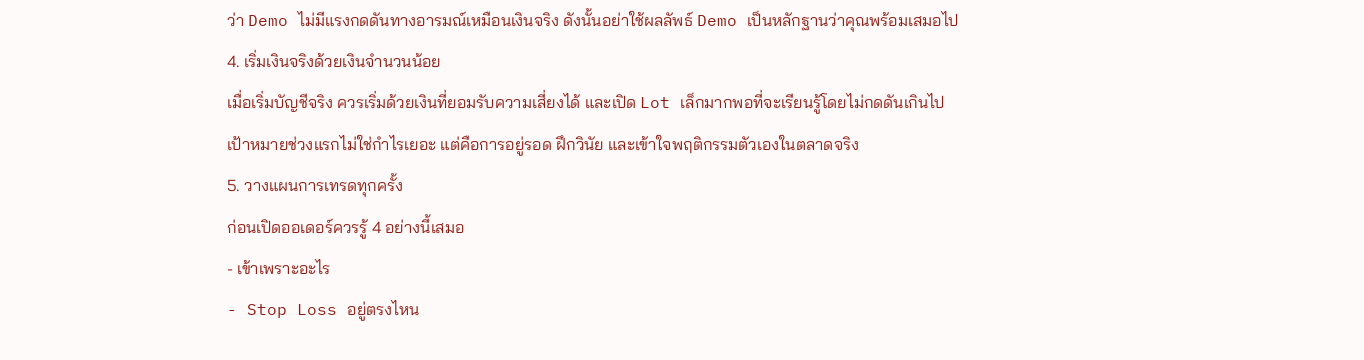ว่า Demo ไม่มีแรงกดดันทางอารมณ์เหมือนเงินจริง ดังนั้นอย่าใช้ผลลัพธ์ Demo เป็นหลักฐานว่าคุณพร้อมเสมอไป
4. เริ่มเงินจริงด้วยเงินจำนวนน้อย
เมื่อเริ่มบัญชีจริง ควรเริ่มด้วยเงินที่ยอมรับความเสี่ยงได้ และเปิด Lot เล็กมากพอที่จะเรียนรู้โดยไม่กดดันเกินไป
เป้าหมายช่วงแรกไม่ใช่กำไรเยอะ แต่คือการอยู่รอด ฝึกวินัย และเข้าใจพฤติกรรมตัวเองในตลาดจริง
5. วางแผนการเทรดทุกครั้ง
ก่อนเปิดออเดอร์ควรรู้ 4 อย่างนี้เสมอ
- เข้าเพราะอะไร
- Stop Loss อยู่ตรงไหน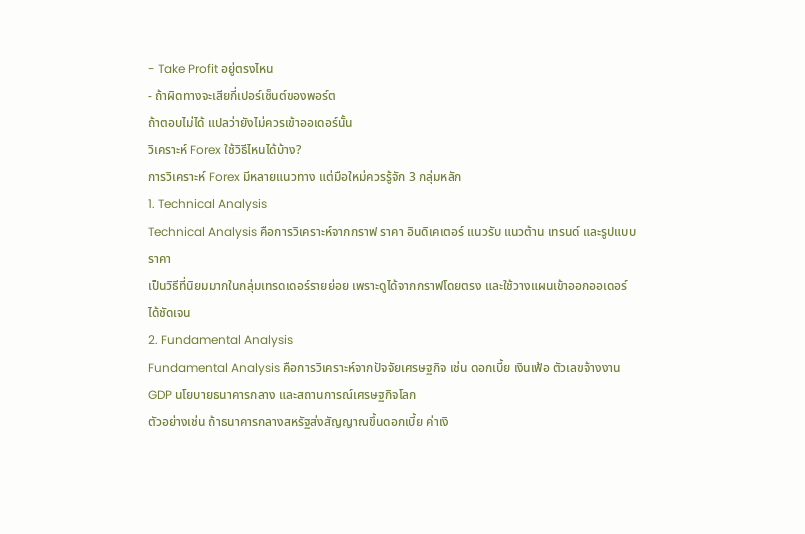- Take Profit อยู่ตรงไหน
- ถ้าผิดทางจะเสียกี่เปอร์เซ็นต์ของพอร์ต
ถ้าตอบไม่ได้ แปลว่ายังไม่ควรเข้าออเดอร์นั้น
วิเคราะห์ Forex ใช้วิธีไหนได้บ้าง?
การวิเคราะห์ Forex มีหลายแนวทาง แต่มือใหม่ควรรู้จัก 3 กลุ่มหลัก
1. Technical Analysis
Technical Analysis คือการวิเคราะห์จากกราฟ ราคา อินดิเคเตอร์ แนวรับ แนวต้าน เทรนด์ และรูปแบบราคา
เป็นวิธีที่นิยมมากในกลุ่มเทรดเดอร์รายย่อย เพราะดูได้จากกราฟโดยตรง และใช้วางแผนเข้าออกออเดอร์ได้ชัดเจน
2. Fundamental Analysis
Fundamental Analysis คือการวิเคราะห์จากปัจจัยเศรษฐกิจ เช่น ดอกเบี้ย เงินเฟ้อ ตัวเลขจ้างงาน GDP นโยบายธนาคารกลาง และสถานการณ์เศรษฐกิจโลก
ตัวอย่างเช่น ถ้าธนาคารกลางสหรัฐส่งสัญญาณขึ้นดอกเบี้ย ค่าเงิ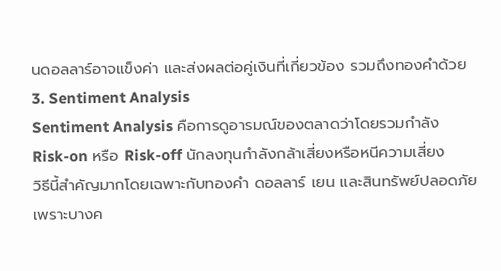นดอลลาร์อาจแข็งค่า และส่งผลต่อคู่เงินที่เกี่ยวข้อง รวมถึงทองคำด้วย
3. Sentiment Analysis
Sentiment Analysis คือการดูอารมณ์ของตลาดว่าโดยรวมกำลัง Risk-on หรือ Risk-off นักลงทุนกำลังกล้าเสี่ยงหรือหนีความเสี่ยง
วิธีนี้สำคัญมากโดยเฉพาะกับทองคำ ดอลลาร์ เยน และสินทรัพย์ปลอดภัย เพราะบางค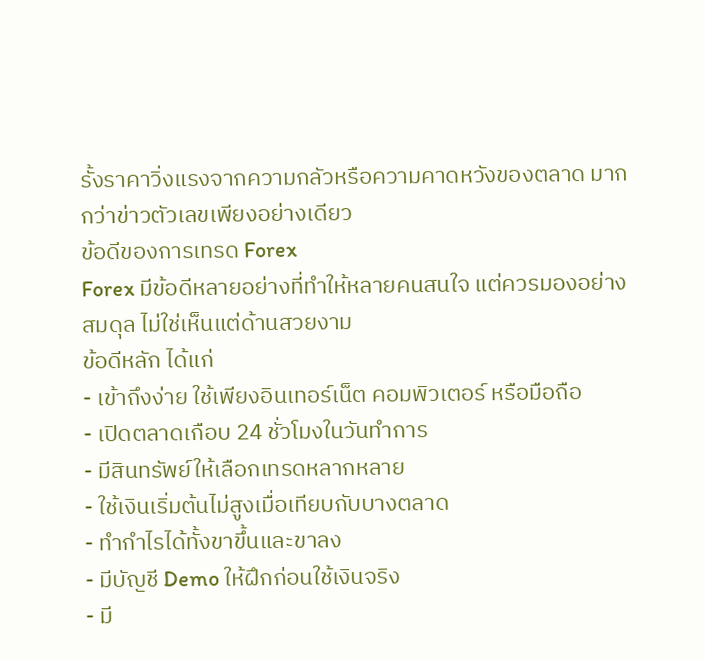รั้งราคาวิ่งแรงจากความกลัวหรือความคาดหวังของตลาด มากกว่าข่าวตัวเลขเพียงอย่างเดียว
ข้อดีของการเทรด Forex
Forex มีข้อดีหลายอย่างที่ทำให้หลายคนสนใจ แต่ควรมองอย่างสมดุล ไม่ใช่เห็นแต่ด้านสวยงาม
ข้อดีหลัก ได้แก่
- เข้าถึงง่าย ใช้เพียงอินเทอร์เน็ต คอมพิวเตอร์ หรือมือถือ
- เปิดตลาดเกือบ 24 ชั่วโมงในวันทำการ
- มีสินทรัพย์ให้เลือกเทรดหลากหลาย
- ใช้เงินเริ่มต้นไม่สูงเมื่อเทียบกับบางตลาด
- ทำกำไรได้ทั้งขาขึ้นและขาลง
- มีบัญชี Demo ให้ฝึกก่อนใช้เงินจริง
- มี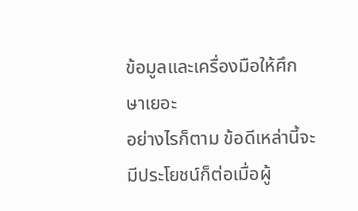ข้อมูลและเครื่องมือให้ศึกษาเยอะ
อย่างไรก็ตาม ข้อดีเหล่านี้จะมีประโยชน์ก็ต่อเมื่อผู้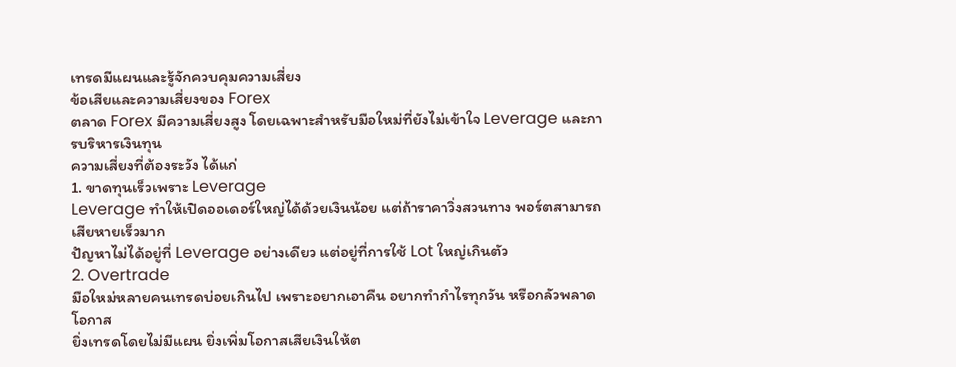เทรดมีแผนและรู้จักควบคุมความเสี่ยง
ข้อเสียและความเสี่ยงของ Forex
ตลาด Forex มีความเสี่ยงสูง โดยเฉพาะสำหรับมือใหม่ที่ยังไม่เข้าใจ Leverage และการบริหารเงินทุน
ความเสี่ยงที่ต้องระวัง ได้แก่
1. ขาดทุนเร็วเพราะ Leverage
Leverage ทำให้เปิดออเดอร์ใหญ่ได้ด้วยเงินน้อย แต่ถ้าราคาวิ่งสวนทาง พอร์ตสามารถเสียหายเร็วมาก
ปัญหาไม่ได้อยู่ที่ Leverage อย่างเดียว แต่อยู่ที่การใช้ Lot ใหญ่เกินตัว
2. Overtrade
มือใหม่หลายคนเทรดบ่อยเกินไป เพราะอยากเอาคืน อยากทำกำไรทุกวัน หรือกลัวพลาดโอกาส
ยิ่งเทรดโดยไม่มีแผน ยิ่งเพิ่มโอกาสเสียเงินให้ต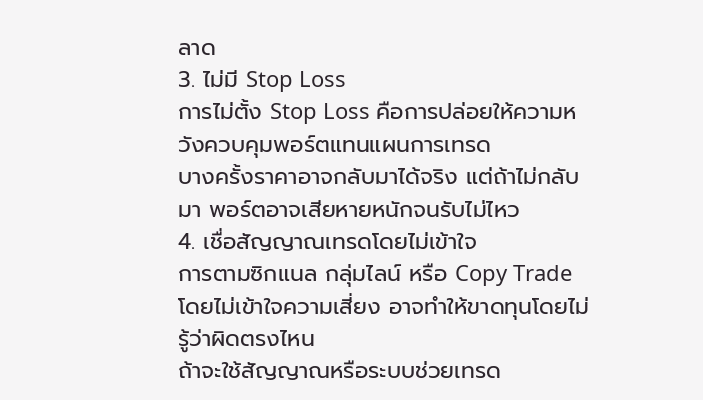ลาด
3. ไม่มี Stop Loss
การไม่ตั้ง Stop Loss คือการปล่อยให้ความหวังควบคุมพอร์ตแทนแผนการเทรด
บางครั้งราคาอาจกลับมาได้จริง แต่ถ้าไม่กลับมา พอร์ตอาจเสียหายหนักจนรับไม่ไหว
4. เชื่อสัญญาณเทรดโดยไม่เข้าใจ
การตามซิกแนล กลุ่มไลน์ หรือ Copy Trade โดยไม่เข้าใจความเสี่ยง อาจทำให้ขาดทุนโดยไม่รู้ว่าผิดตรงไหน
ถ้าจะใช้สัญญาณหรือระบบช่วยเทรด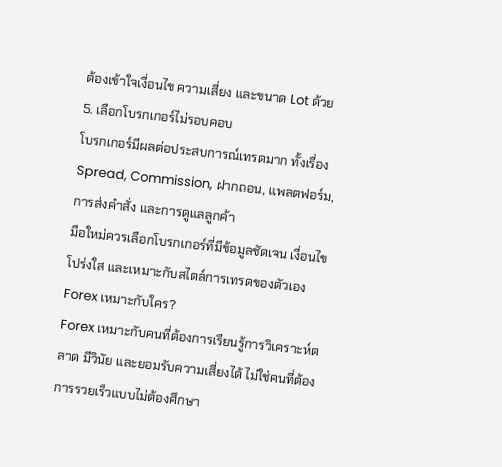ต้องเข้าใจเงื่อนไข ความเสี่ยง และขนาด Lot ด้วย
5. เลือกโบรกเกอร์ไม่รอบคอบ
โบรกเกอร์มีผลต่อประสบการณ์เทรดมาก ทั้งเรื่อง Spread, Commission, ฝากถอน, แพลตฟอร์ม, การส่งคำสั่ง และการดูแลลูกค้า
มือใหม่ควรเลือกโบรกเกอร์ที่มีข้อมูลชัดเจน เงื่อนไขโปร่งใส และเหมาะกับสไตล์การเทรดของตัวเอง
Forex เหมาะกับใคร?
Forex เหมาะกับคนที่ต้องการเรียนรู้การวิเคราะห์ตลาด มีวินัย และยอมรับความเสี่ยงได้ ไม่ใช่คนที่ต้องการรวยเร็วแบบไม่ต้องศึกษา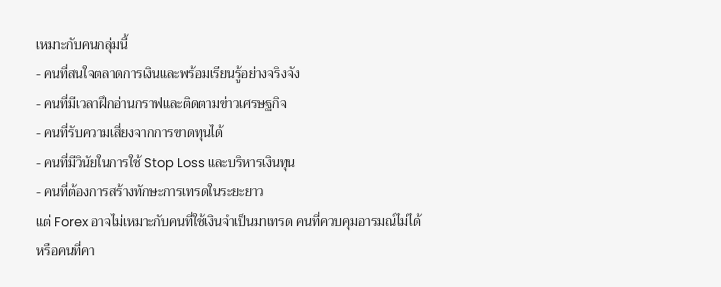เหมาะกับคนกลุ่มนี้
- คนที่สนใจตลาดการเงินและพร้อมเรียนรู้อย่างจริงจัง
- คนที่มีเวลาฝึกอ่านกราฟและติดตามข่าวเศรษฐกิจ
- คนที่รับความเสี่ยงจากการขาดทุนได้
- คนที่มีวินัยในการใช้ Stop Loss และบริหารเงินทุน
- คนที่ต้องการสร้างทักษะการเทรดในระยะยาว
แต่ Forex อาจไม่เหมาะกับคนที่ใช้เงินจำเป็นมาเทรด คนที่ควบคุมอารมณ์ไม่ได้ หรือคนที่คา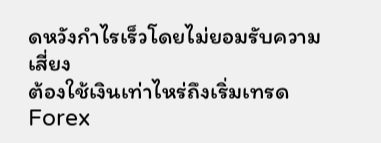ดหวังกำไรเร็วโดยไม่ยอมรับความเสี่ยง
ต้องใช้เงินเท่าไหร่ถึงเริ่มเทรด Forex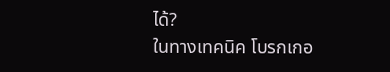ได้?
ในทางเทคนิค โบรกเกอ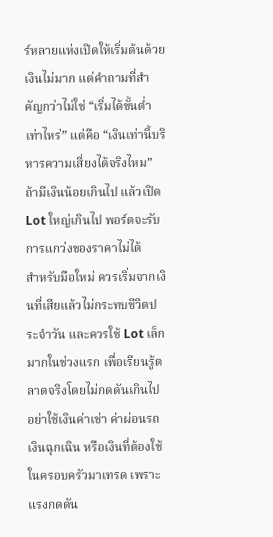ร์หลายแห่งเปิดให้เริ่มต้นด้วยเงินไม่มาก แต่คำถามที่สำคัญกว่าไม่ใช่ “เริ่มได้ขั้นต่ำเท่าไหร่” แต่คือ “เงินเท่านี้บริหารความเสี่ยงได้จริงไหม”
ถ้ามีเงินน้อยเกินไป แล้วเปิด Lot ใหญ่เกินไป พอร์ตจะรับการแกว่งของราคาไม่ได้
สำหรับมือใหม่ ควรเริ่มจากเงินที่เสียแล้วไม่กระทบชีวิตประจำวัน และควรใช้ Lot เล็กมากในช่วงแรก เพื่อเรียนรู้ตลาดจริงโดยไม่กดดันเกินไป
อย่าใช้เงินค่าเช่า ค่าผ่อนรถ เงินฉุกเฉิน หรือเงินที่ต้องใช้ในครอบครัวมาเทรด เพราะแรงกดดัน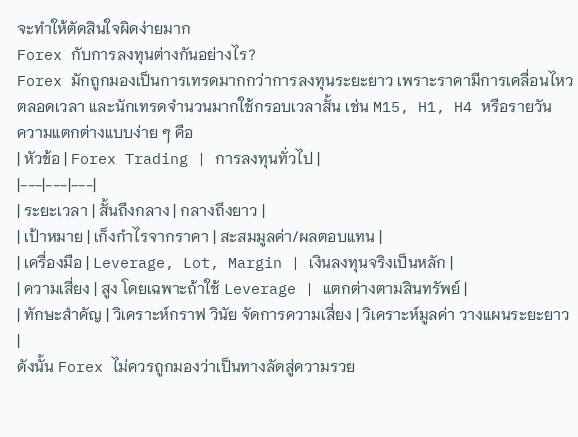จะทำให้ตัดสินใจผิดง่ายมาก
Forex กับการลงทุนต่างกันอย่างไร?
Forex มักถูกมองเป็นการเทรดมากกว่าการลงทุนระยะยาว เพราะราคามีการเคลื่อนไหวตลอดเวลา และนักเทรดจำนวนมากใช้กรอบเวลาสั้น เช่น M15, H1, H4 หรือรายวัน
ความแตกต่างแบบง่าย ๆ คือ
| หัวข้อ | Forex Trading | การลงทุนทั่วไป |
|---|---|---|
| ระยะเวลา | สั้นถึงกลาง | กลางถึงยาว |
| เป้าหมาย | เก็งกำไรจากราคา | สะสมมูลค่า/ผลตอบแทน |
| เครื่องมือ | Leverage, Lot, Margin | เงินลงทุนจริงเป็นหลัก |
| ความเสี่ยง | สูง โดยเฉพาะถ้าใช้ Leverage | แตกต่างตามสินทรัพย์ |
| ทักษะสำคัญ | วิเคราะห์กราฟ วินัย จัดการความเสี่ยง | วิเคราะห์มูลค่า วางแผนระยะยาว |
ดังนั้น Forex ไม่ควรถูกมองว่าเป็นทางลัดสู่ความรวย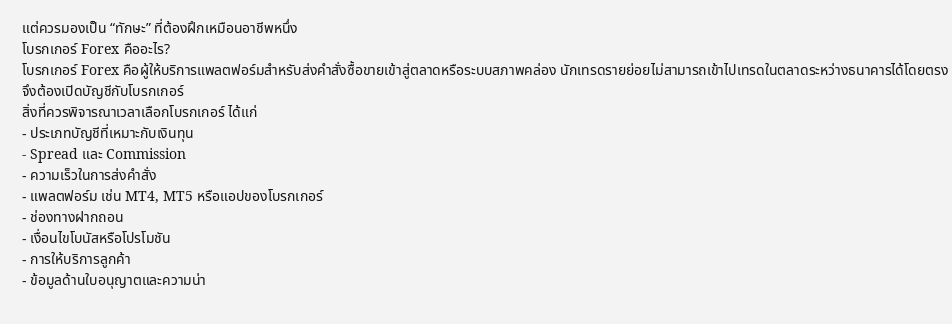แต่ควรมองเป็น “ทักษะ” ที่ต้องฝึกเหมือนอาชีพหนึ่ง
โบรกเกอร์ Forex คืออะไร?
โบรกเกอร์ Forex คือผู้ให้บริการแพลตฟอร์มสำหรับส่งคำสั่งซื้อขายเข้าสู่ตลาดหรือระบบสภาพคล่อง นักเทรดรายย่อยไม่สามารถเข้าไปเทรดในตลาดระหว่างธนาคารได้โดยตรง จึงต้องเปิดบัญชีกับโบรกเกอร์
สิ่งที่ควรพิจารณาเวลาเลือกโบรกเกอร์ ได้แก่
- ประเภทบัญชีที่เหมาะกับเงินทุน
- Spread และ Commission
- ความเร็วในการส่งคำสั่ง
- แพลตฟอร์ม เช่น MT4, MT5 หรือแอปของโบรกเกอร์
- ช่องทางฝากถอน
- เงื่อนไขโบนัสหรือโปรโมชัน
- การให้บริการลูกค้า
- ข้อมูลด้านใบอนุญาตและความน่า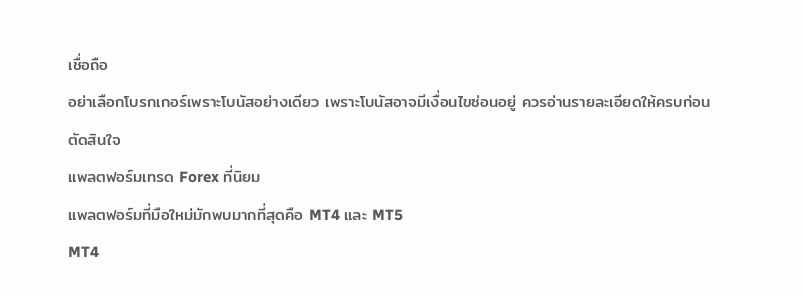เชื่อถือ
อย่าเลือกโบรกเกอร์เพราะโบนัสอย่างเดียว เพราะโบนัสอาจมีเงื่อนไขซ่อนอยู่ ควรอ่านรายละเอียดให้ครบก่อนตัดสินใจ
แพลตฟอร์มเทรด Forex ที่นิยม
แพลตฟอร์มที่มือใหม่มักพบมากที่สุดคือ MT4 และ MT5
MT4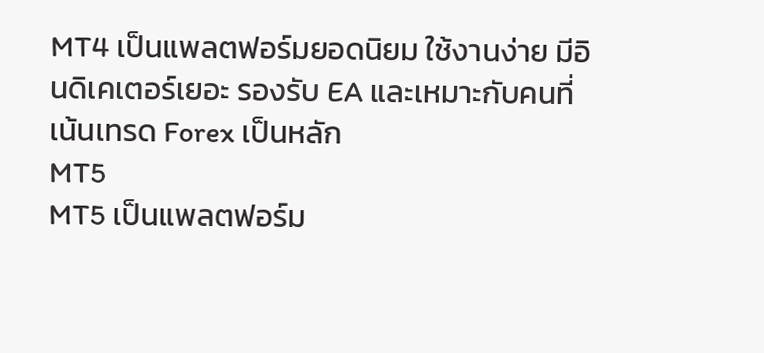MT4 เป็นแพลตฟอร์มยอดนิยม ใช้งานง่าย มีอินดิเคเตอร์เยอะ รองรับ EA และเหมาะกับคนที่เน้นเทรด Forex เป็นหลัก
MT5
MT5 เป็นแพลตฟอร์ม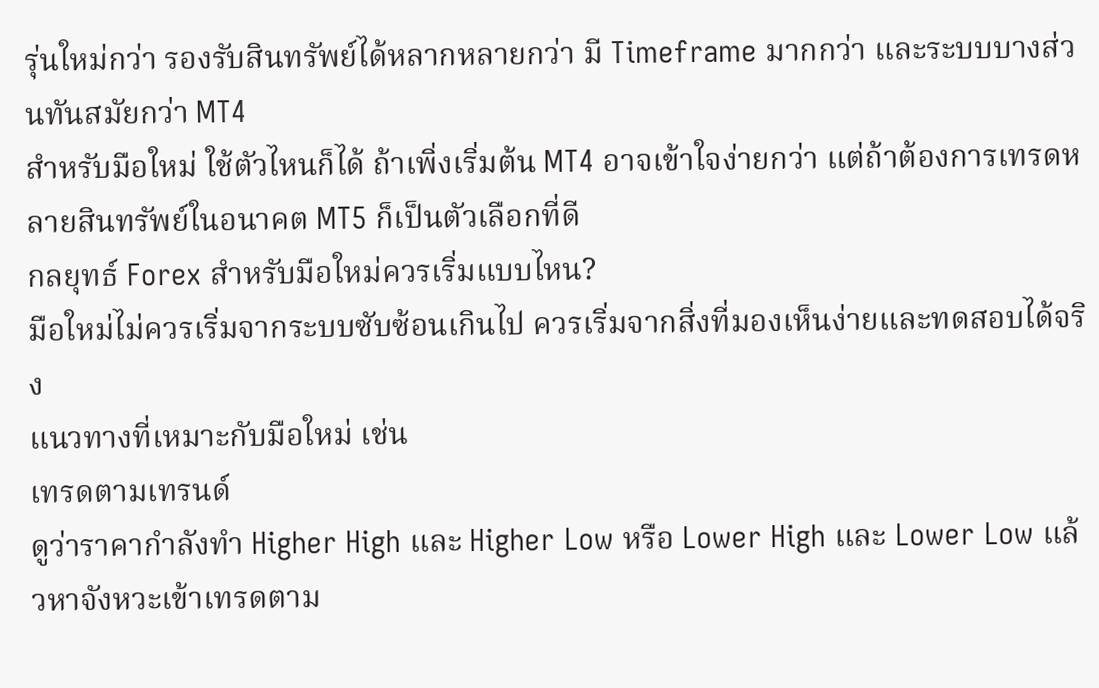รุ่นใหม่กว่า รองรับสินทรัพย์ได้หลากหลายกว่า มี Timeframe มากกว่า และระบบบางส่วนทันสมัยกว่า MT4
สำหรับมือใหม่ ใช้ตัวไหนก็ได้ ถ้าเพิ่งเริ่มต้น MT4 อาจเข้าใจง่ายกว่า แต่ถ้าต้องการเทรดหลายสินทรัพย์ในอนาคต MT5 ก็เป็นตัวเลือกที่ดี
กลยุทธ์ Forex สำหรับมือใหม่ควรเริ่มแบบไหน?
มือใหม่ไม่ควรเริ่มจากระบบซับซ้อนเกินไป ควรเริ่มจากสิ่งที่มองเห็นง่ายและทดสอบได้จริง
แนวทางที่เหมาะกับมือใหม่ เช่น
เทรดตามเทรนด์
ดูว่าราคากำลังทำ Higher High และ Higher Low หรือ Lower High และ Lower Low แล้วหาจังหวะเข้าเทรดตาม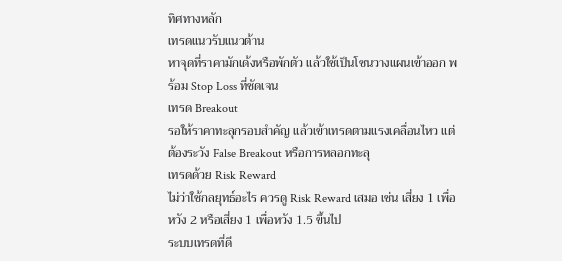ทิศทางหลัก
เทรดแนวรับแนวต้าน
หาจุดที่ราคามักเด้งหรือพักตัว แล้วใช้เป็นโซนวางแผนเข้าออก พร้อม Stop Loss ที่ชัดเจน
เทรด Breakout
รอให้ราคาทะลุกรอบสำคัญ แล้วเข้าเทรดตามแรงเคลื่อนไหว แต่ต้องระวัง False Breakout หรือการหลอกทะลุ
เทรดด้วย Risk Reward
ไม่ว่าใช้กลยุทธ์อะไร ควรดู Risk Reward เสมอ เช่น เสี่ยง 1 เพื่อหวัง 2 หรือเสี่ยง 1 เพื่อหวัง 1.5 ขึ้นไป
ระบบเทรดที่ดี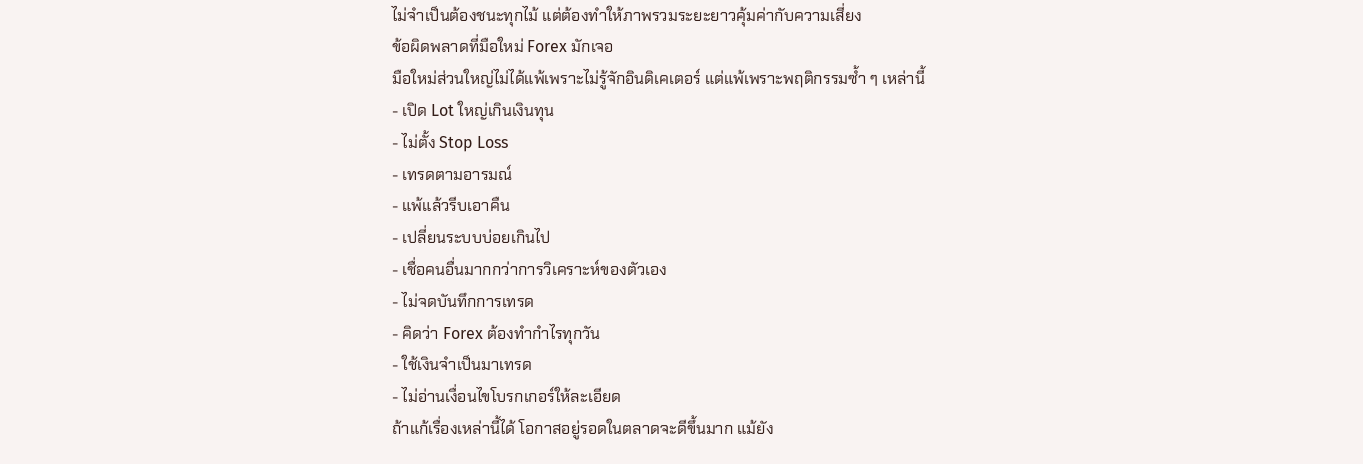ไม่จำเป็นต้องชนะทุกไม้ แต่ต้องทำให้ภาพรวมระยะยาวคุ้มค่ากับความเสี่ยง
ข้อผิดพลาดที่มือใหม่ Forex มักเจอ
มือใหม่ส่วนใหญ่ไม่ได้แพ้เพราะไม่รู้จักอินดิเคเตอร์ แต่แพ้เพราะพฤติกรรมซ้ำ ๆ เหล่านี้
- เปิด Lot ใหญ่เกินเงินทุน
- ไม่ตั้ง Stop Loss
- เทรดตามอารมณ์
- แพ้แล้วรีบเอาคืน
- เปลี่ยนระบบบ่อยเกินไป
- เชื่อคนอื่นมากกว่าการวิเคราะห์ของตัวเอง
- ไม่จดบันทึกการเทรด
- คิดว่า Forex ต้องทำกำไรทุกวัน
- ใช้เงินจำเป็นมาเทรด
- ไม่อ่านเงื่อนไขโบรกเกอร์ให้ละเอียด
ถ้าแก้เรื่องเหล่านี้ได้ โอกาสอยู่รอดในตลาดจะดีขึ้นมาก แม้ยัง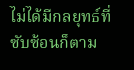ไม่ได้มีกลยุทธ์ที่ซับซ้อนก็ตาม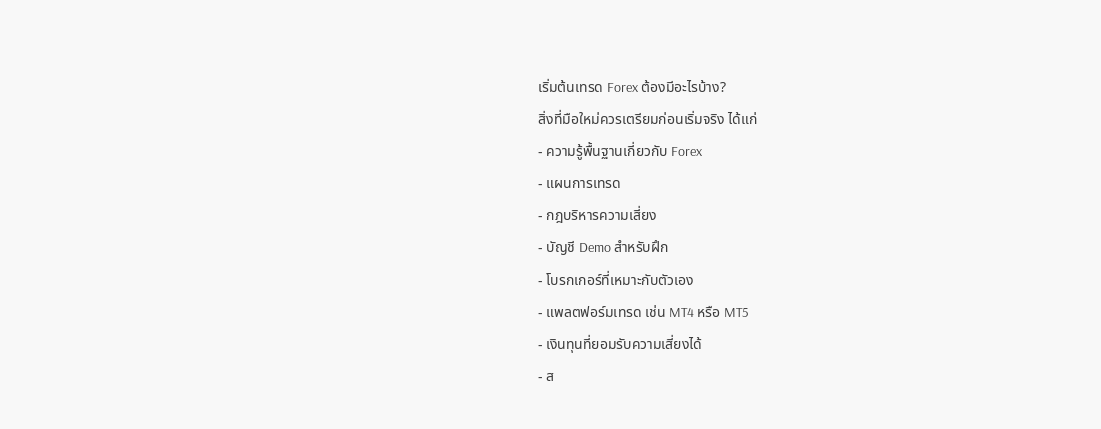เริ่มต้นเทรด Forex ต้องมีอะไรบ้าง?
สิ่งที่มือใหม่ควรเตรียมก่อนเริ่มจริง ได้แก่
- ความรู้พื้นฐานเกี่ยวกับ Forex
- แผนการเทรด
- กฎบริหารความเสี่ยง
- บัญชี Demo สำหรับฝึก
- โบรกเกอร์ที่เหมาะกับตัวเอง
- แพลตฟอร์มเทรด เช่น MT4 หรือ MT5
- เงินทุนที่ยอมรับความเสี่ยงได้
- ส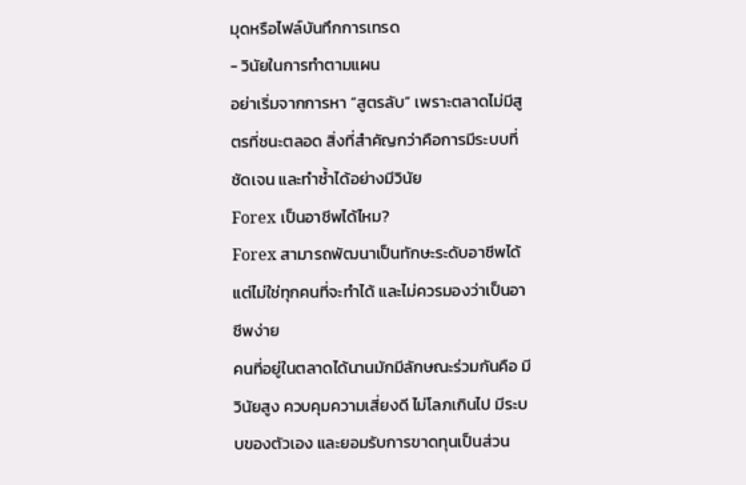มุดหรือไฟล์บันทึกการเทรด
- วินัยในการทำตามแผน
อย่าเริ่มจากการหา “สูตรลับ” เพราะตลาดไม่มีสูตรที่ชนะตลอด สิ่งที่สำคัญกว่าคือการมีระบบที่ชัดเจน และทำซ้ำได้อย่างมีวินัย
Forex เป็นอาชีพได้ไหม?
Forex สามารถพัฒนาเป็นทักษะระดับอาชีพได้ แต่ไม่ใช่ทุกคนที่จะทำได้ และไม่ควรมองว่าเป็นอาชีพง่าย
คนที่อยู่ในตลาดได้นานมักมีลักษณะร่วมกันคือ มีวินัยสูง ควบคุมความเสี่ยงดี ไม่โลภเกินไป มีระบบของตัวเอง และยอมรับการขาดทุนเป็นส่วน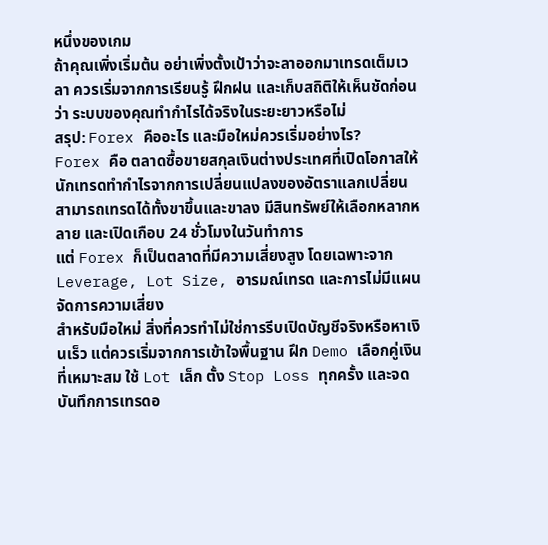หนึ่งของเกม
ถ้าคุณเพิ่งเริ่มต้น อย่าเพิ่งตั้งเป้าว่าจะลาออกมาเทรดเต็มเวลา ควรเริ่มจากการเรียนรู้ ฝึกฝน และเก็บสถิติให้เห็นชัดก่อนว่า ระบบของคุณทำกำไรได้จริงในระยะยาวหรือไม่
สรุป: Forex คืออะไร และมือใหม่ควรเริ่มอย่างไร?
Forex คือ ตลาดซื้อขายสกุลเงินต่างประเทศที่เปิดโอกาสให้นักเทรดทำกำไรจากการเปลี่ยนแปลงของอัตราแลกเปลี่ยน สามารถเทรดได้ทั้งขาขึ้นและขาลง มีสินทรัพย์ให้เลือกหลากหลาย และเปิดเกือบ 24 ชั่วโมงในวันทำการ
แต่ Forex ก็เป็นตลาดที่มีความเสี่ยงสูง โดยเฉพาะจาก Leverage, Lot Size, อารมณ์เทรด และการไม่มีแผนจัดการความเสี่ยง
สำหรับมือใหม่ สิ่งที่ควรทำไม่ใช่การรีบเปิดบัญชีจริงหรือหาเงินเร็ว แต่ควรเริ่มจากการเข้าใจพื้นฐาน ฝึก Demo เลือกคู่เงินที่เหมาะสม ใช้ Lot เล็ก ตั้ง Stop Loss ทุกครั้ง และจดบันทึกการเทรดอ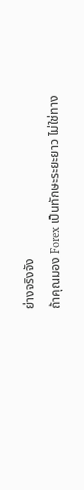ย่างจริงจัง
ถ้าคุณมอง Forex เป็นทักษะระยะยาว ไม่ใช่ทาง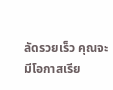ลัดรวยเร็ว คุณจะมีโอกาสเรีย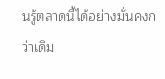นรู้ตลาดนี้ได้อย่างมั่นคงกว่าเดิม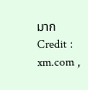มาก
Credit : xm.com ,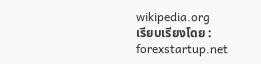wikipedia.org
เรียบเรียงโดย : forexstartup.net